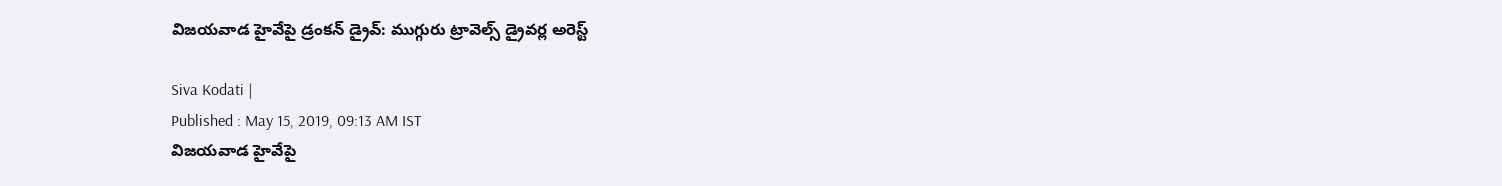విజయవాడ హైవేపై డ్రంకన్ డ్రైవ్: ముగ్గురు ట్రావెల్స్ డ్రైవర్ల అరెస్ట్

Siva Kodati |
Published : May 15, 2019, 09:13 AM IST
విజయవాడ హైవేపై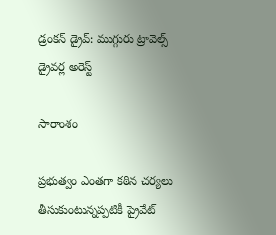డ్రంకన్ డ్రైవ్: ముగ్గురు ట్రావెల్స్ డ్రైవర్ల అరెస్ట్

సారాంశం

ప్రభుత్వం ఎంతగా కఠిన చర్యలు తీసుకుంటున్నప్పటికీ ప్రైవేట్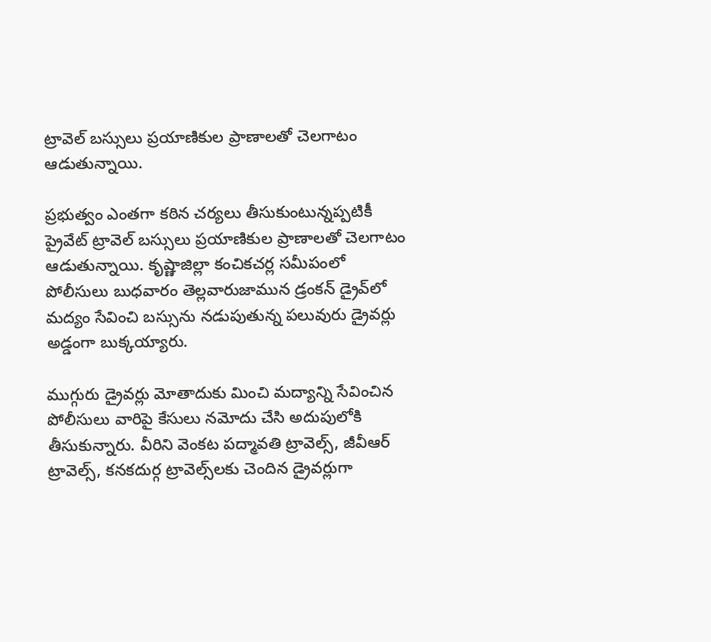ట్రావెల్ బస్సులు ప్రయాణికుల ప్రాణాలతో చెలగాటం ఆడుతున్నాయి.

ప్రభుత్వం ఎంతగా కఠిన చర్యలు తీసుకుంటున్నప్పటికీ ప్రైవేట్ ట్రావెల్ బస్సులు ప్రయాణికుల ప్రాణాలతో చెలగాటం ఆడుతున్నాయి. కృష్ణాజిల్లా కంచికచర్ల సమీపంలో పోలీసులు బుధవారం తెల్లవారుజామున డ్రంకన్ డ్రైవ్‌లో మద్యం సేవించి బస్సును నడుపుతున్న పలువురు డ్రైవర్లు అడ్డంగా బుక్కయ్యారు.

ముగ్గురు డ్రైవర్లు మోతాదుకు మించి మద్యాన్ని సేవించిన పోలీసులు వారిపై కేసులు నమోదు చేసి అదుపులోకి తీసుకున్నారు. వీరిని వెంకట పద్మావతి ట్రావెల్స్, జీవీఆర్ ట్రావెల్స్, కనకదుర్గ ట్రావెల్స్‌లకు చెందిన డ్రైవర్లుగా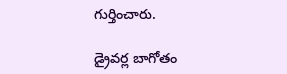గుర్తించారు.

డ్రైవర్ల బాగోతం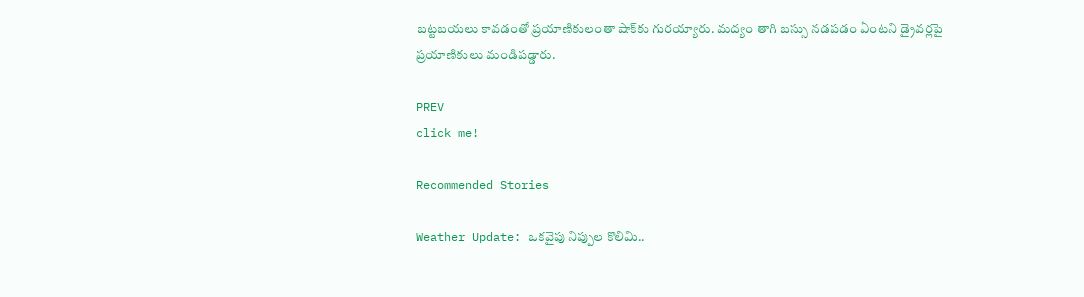బట్టబయలు కావడంతో ప్రయాణికులంతా షాక్‌కు గురయ్యారు. మద్యం తాగి బస్సు నడపడం ఏంటని డ్రైవర్లపై ప్రయాణికులు మండిపడ్డారు.

PREV
click me!

Recommended Stories

Weather Update: ఒకవైపు నిప్పుల కొలిమి..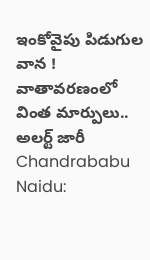ఇంకోవైపు పిడుగుల వాన ! వాతావరణంలో వింత మార్పులు.. అలర్ట్ జారీ
Chandrababu Naidu: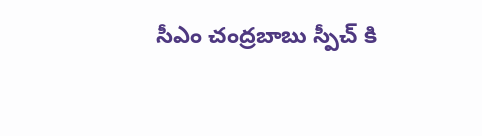సీఎం చంద్రబాబు స్పీచ్ కి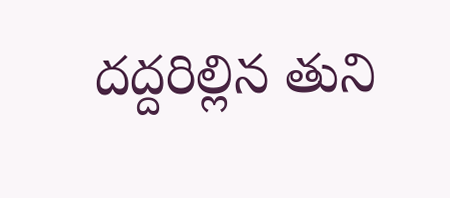దద్దరిల్లిన తుని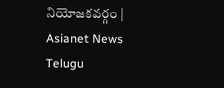నియోజకవర్గం | Asianet News Telugu